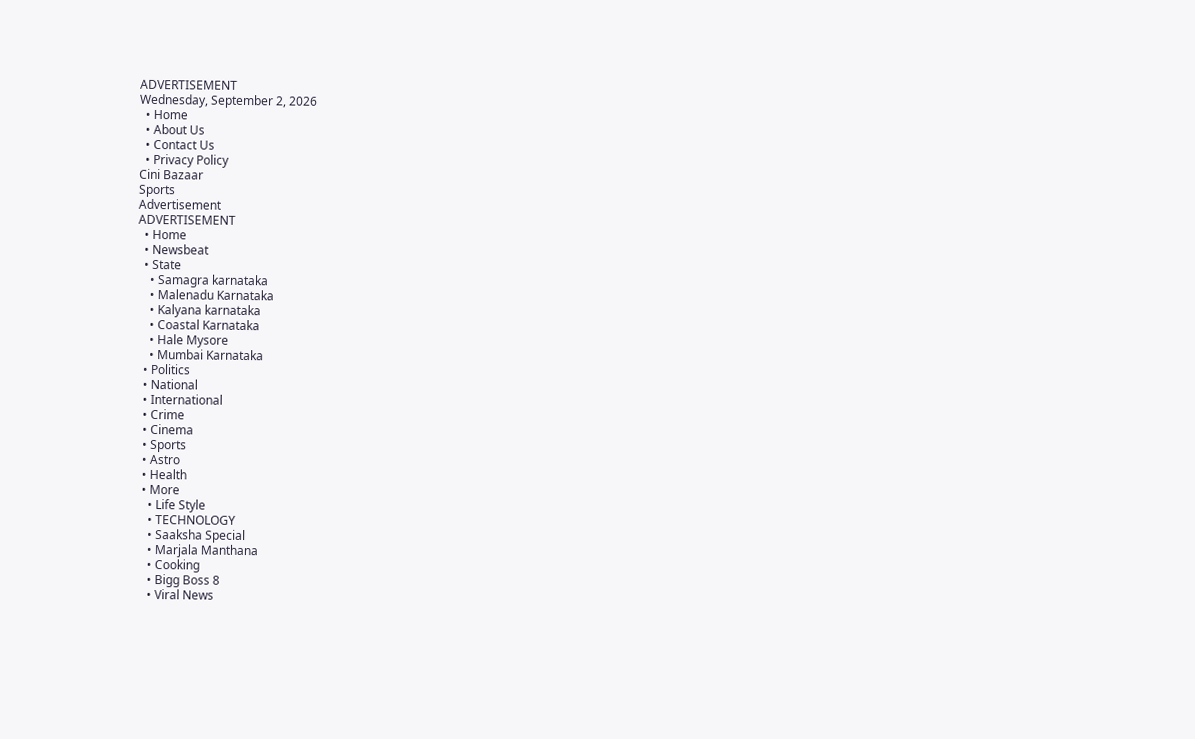ADVERTISEMENT
Wednesday, September 2, 2026
  • Home
  • About Us
  • Contact Us
  • Privacy Policy
Cini Bazaar
Sports
Advertisement
ADVERTISEMENT
  • Home
  • Newsbeat
  • State
    • Samagra karnataka
    • Malenadu Karnataka
    • Kalyana karnataka
    • Coastal Karnataka
    • Hale Mysore
    • Mumbai Karnataka
  • Politics
  • National
  • International
  • Crime
  • Cinema
  • Sports
  • Astro
  • Health
  • More
    • Life Style
    • TECHNOLOGY
    • Saaksha Special
    • Marjala Manthana
    • Cooking
    • Bigg Boss 8
    • Viral News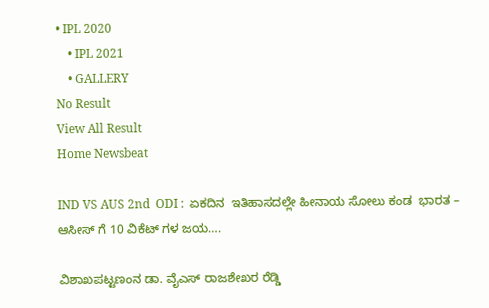• IPL 2020
    • IPL 2021
    • GALLERY
No Result
View All Result
Home Newsbeat

IND VS AUS 2nd  ODI :  ಏಕದಿನ  ಇತಿಹಾಸದಲ್ಲೇ ಹೀನಾಯ ಸೋಲು ಕಂಡ  ಭಾರತ –  ಆಸೀಸ್ ಗೆ 10 ವಿಕೆಟ್ ಗಳ ಜಯ….

ವಿಶಾಖಪಟ್ಟಣಂನ ಡಾ. ವೈಎಸ್ ರಾಜಶೇಖರ ರೆಡ್ಡಿ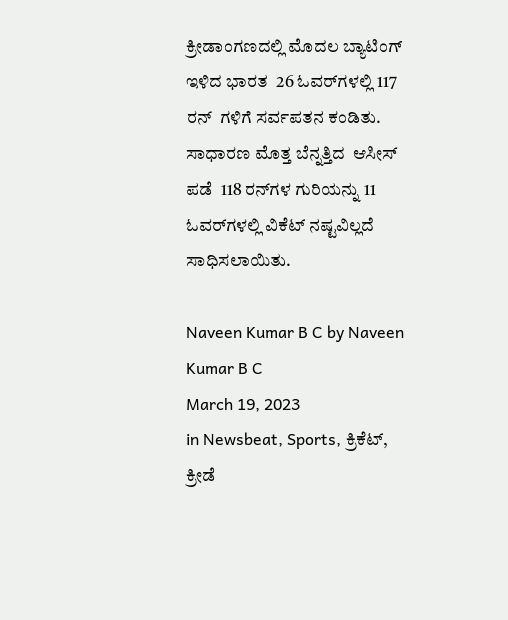ಕ್ರೀಡಾಂಗಣದಲ್ಲಿ ಮೊದಲ ಬ್ಯಾಟಿಂಗ್   ಇಳಿದ ಭಾರತ  26 ಓವರ್‌ಗಳಲ್ಲಿ 117 ರನ್‌  ಗಳಿಗೆ ಸರ್ವಪತನ ಕಂಡಿತು.   ಸಾಧಾರಣ ಮೊತ್ತ ಬೆನ್ನತ್ತಿದ  ಆಸೀಸ್ ಪಡೆ  118 ರನ್‌ಗಳ ಗುರಿಯನ್ನು 11 ಓವರ್‌ಗಳಲ್ಲಿ ವಿಕೆಟ್ ನಷ್ಟವಿಲ್ಲದೆ ಸಾಧಿಸಲಾಯಿತು.

Naveen Kumar B C by Naveen Kumar B C
March 19, 2023
in Newsbeat, Sports, ಕ್ರಿಕೆಟ್, ಕ್ರೀಡೆ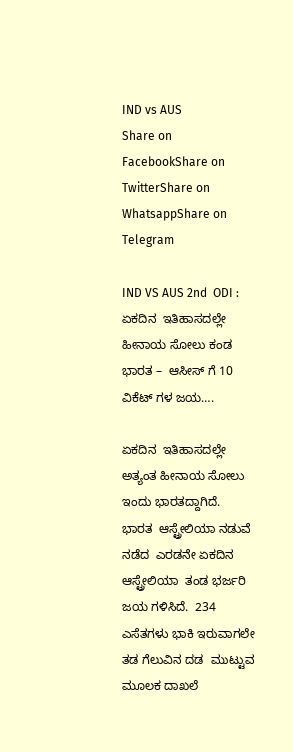IND vs AUS
Share on FacebookShare on TwitterShare on WhatsappShare on Telegram

IND VS AUS 2nd  ODI :  ಏಕದಿನ  ಇತಿಹಾಸದಲ್ಲೇ ಹೀನಾಯ ಸೋಲು ಕಂಡ  ಭಾರತ –  ಆಸೀಸ್ ಗೆ 10 ವಿಕೆಟ್ ಗಳ ಜಯ….

ಏಕದಿನ  ಇತಿಹಾಸದಲ್ಲೇ ಅತ್ಯಂತ ಹೀನಾಯ ಸೋಲು ಇಂದು ಭಾರತದ್ದಾಗಿದೆ.   ಭಾರತ  ಆಸ್ಟ್ರೇಲಿಯಾ ನಡುವೆ ನಡೆದ  ಎರಡನೇ ಏಕದಿನ   ಆಸ್ಟ್ರೇಲಿಯಾ  ತಂಡ ಭರ್ಜರಿ  ಜಯ ಗಳಿಸಿದೆ.  234  ಎಸೆತಗಳು ಭಾಕಿ ಇರುವಾಗಲೇ  ತಡ ಗೆಲುವಿನ ದಡ  ಮುಟ್ಟುವ ಮೂಲಕ ದಾಖಲೆ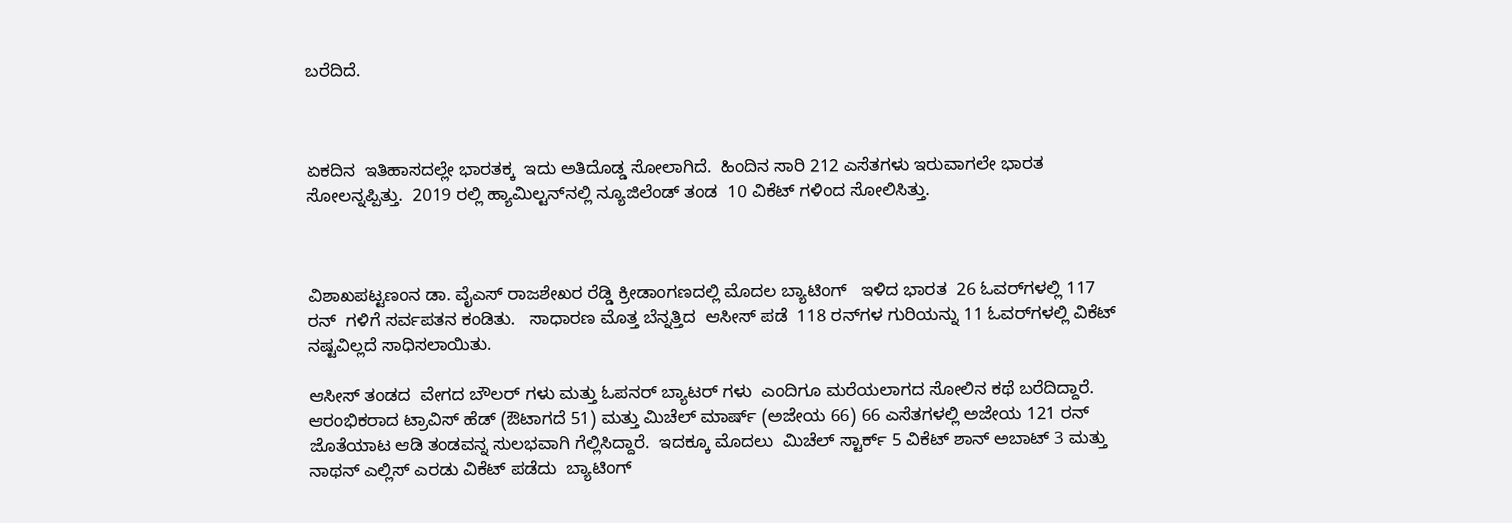ಬರೆದಿದೆ.



ಏಕದಿನ  ಇತಿಹಾಸದಲ್ಲೇ ಭಾರತಕ್ಕ  ಇದು ಅತಿದೊಡ್ಡ ಸೋಲಾಗಿದೆ.  ಹಿಂದಿನ ಸಾರಿ 212 ಎಸೆತಗಳು ಇರುವಾಗಲೇ ಭಾರತ ಸೋಲನ್ನಪ್ಪಿತ್ತು.  2019 ರಲ್ಲಿ ಹ್ಯಾಮಿಲ್ಟನ್‌ನಲ್ಲಿ ನ್ಯೂಜಿಲೆಂಡ್ ತಂಡ  10 ವಿಕೆಟ್ ಗಳಿಂದ ಸೋಲಿಸಿತ್ತು.



ವಿಶಾಖಪಟ್ಟಣಂನ ಡಾ. ವೈಎಸ್ ರಾಜಶೇಖರ ರೆಡ್ಡಿ ಕ್ರೀಡಾಂಗಣದಲ್ಲಿ ಮೊದಲ ಬ್ಯಾಟಿಂಗ್   ಇಳಿದ ಭಾರತ  26 ಓವರ್‌ಗಳಲ್ಲಿ 117 ರನ್‌  ಗಳಿಗೆ ಸರ್ವಪತನ ಕಂಡಿತು.   ಸಾಧಾರಣ ಮೊತ್ತ ಬೆನ್ನತ್ತಿದ  ಆಸೀಸ್ ಪಡೆ  118 ರನ್‌ಗಳ ಗುರಿಯನ್ನು 11 ಓವರ್‌ಗಳಲ್ಲಿ ವಿಕೆಟ್ ನಷ್ಟವಿಲ್ಲದೆ ಸಾಧಿಸಲಾಯಿತು.

ಆಸೀಸ್ ತಂಡದ  ವೇಗದ ಬೌಲರ್ ಗಳು ಮತ್ತು ಓಪನರ್ ಬ್ಯಾಟರ್ ಗಳು  ಎಂದಿಗೂ ಮರೆಯಲಾಗದ ಸೋಲಿನ ಕಥೆ ಬರೆದಿದ್ದಾರೆ.  ಆರಂಭಿಕರಾದ ಟ್ರಾವಿಸ್ ಹೆಡ್ (ಔಟಾಗದೆ 51) ಮತ್ತು ಮಿಚೆಲ್ ಮಾರ್ಷ್ (ಅಜೇಯ 66) 66 ಎಸೆತಗಳಲ್ಲಿ ಅಜೇಯ 121 ರನ್ ಜೊತೆಯಾಟ ಆಡಿ ತಂಡವನ್ನ ಸುಲಭವಾಗಿ ಗೆಲ್ಲಿಸಿದ್ದಾರೆ.  ಇದಕ್ಕೂ ಮೊದಲು  ಮಿಚೆಲ್ ಸ್ಟಾರ್ಕ್ 5 ವಿಕೆಟ್ ಶಾನ್ ಅಬಾಟ್ 3 ಮತ್ತು ನಾಥನ್ ಎಲ್ಲಿಸ್ ಎರಡು ವಿಕೆಟ್ ಪಡೆದು  ಬ್ಯಾಟಿಂಗ್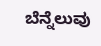ಬೆನ್ನೆಲುವು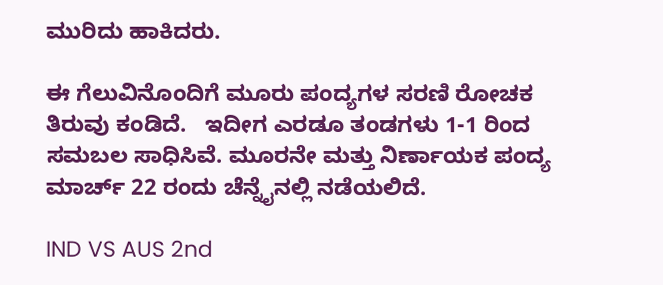ಮುರಿದು ಹಾಕಿದರು.

ಈ ಗೆಲುವಿನೊಂದಿಗೆ ಮೂರು ಪಂದ್ಯಗಳ ಸರಣಿ ರೋಚಕ ತಿರುವು ಕಂಡಿದೆ.   ಇದೀಗ ಎರಡೂ ತಂಡಗಳು 1-1 ರಿಂದ ಸಮಬಲ ಸಾಧಿಸಿವೆ. ಮೂರನೇ ಮತ್ತು ನಿರ್ಣಾಯಕ ಪಂದ್ಯ ಮಾರ್ಚ್ 22 ರಂದು ಚೆನ್ನೈನಲ್ಲಿ ನಡೆಯಲಿದೆ.

IND VS AUS 2nd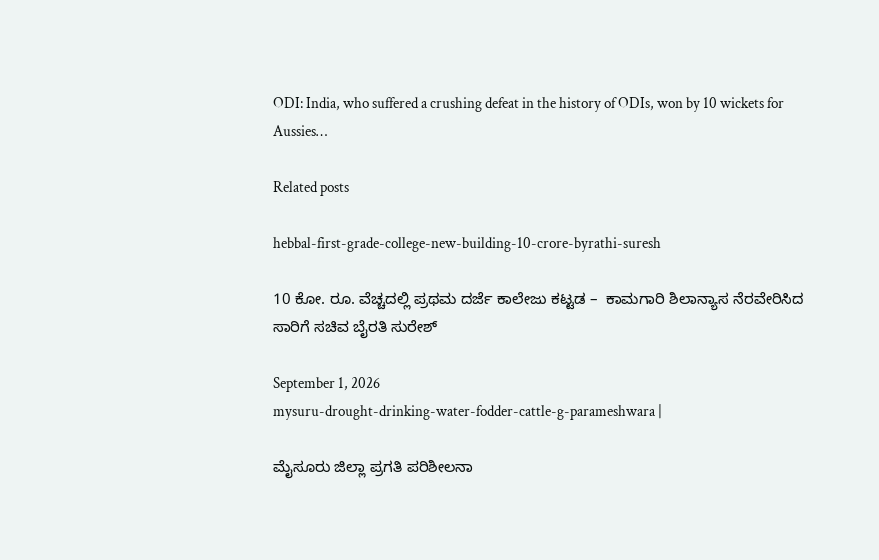ODI: India, who suffered a crushing defeat in the history of ODIs, won by 10 wickets for Aussies…

Related posts

hebbal-first-grade-college-new-building-10-crore-byrathi-suresh

10 ಕೋ. ರೂ. ವೆಚ್ಚದಲ್ಲಿ ಪ್ರಥಮ ದರ್ಜೆ ಕಾಲೇಜು ಕಟ್ಟಡ –  ಕಾಮಗಾರಿ ಶಿಲಾನ್ಯಾಸ ನೆರವೇರಿಸಿದ ಸಾರಿಗೆ ಸಚಿವ ಬೈರತಿ ಸುರೇಶ್

September 1, 2026
mysuru-drought-drinking-water-fodder-cattle-g-parameshwara |

ಮೈಸೂರು ಜಿಲ್ಲಾ ಪ್ರಗತಿ ಪರಿಶೀಲನಾ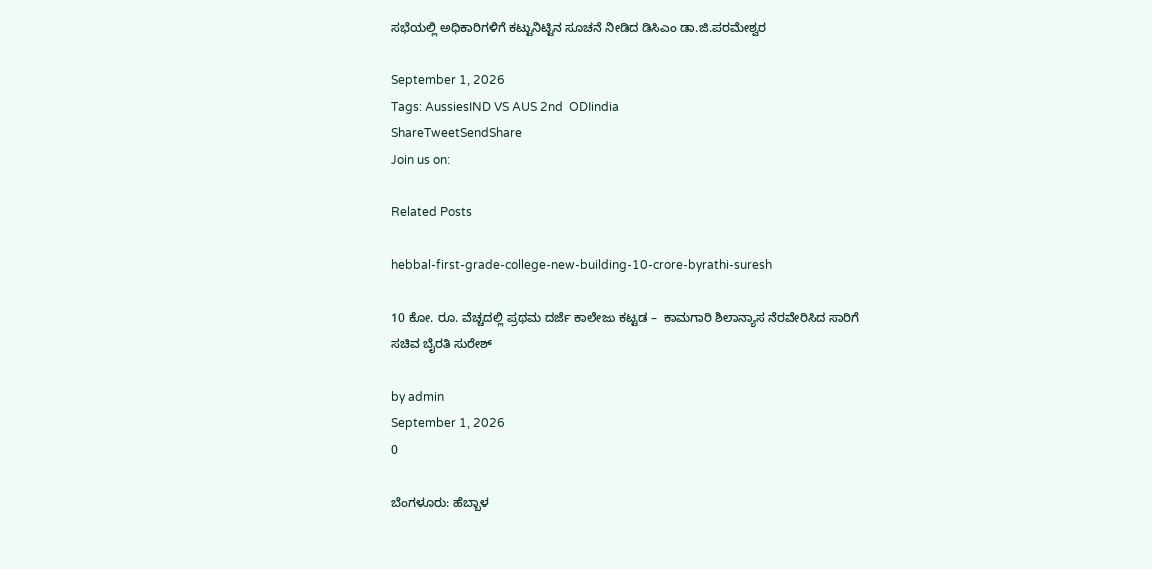ಸಭೆಯಲ್ಲಿ ಅಧಿಕಾರಿಗಳಿಗೆ ಕಟ್ಟುನಿಟ್ಟಿನ ಸೂಚನೆ ನೀಡಿದ ಡಿಸಿಎಂ ಡಾ.ಜಿ.ಪರಮೇಶ್ವರ

September 1, 2026
Tags: AussiesIND VS AUS 2nd  ODIindia
ShareTweetSendShare
Join us on:

Related Posts

hebbal-first-grade-college-new-building-10-crore-byrathi-suresh

10 ಕೋ. ರೂ. ವೆಚ್ಚದಲ್ಲಿ ಪ್ರಥಮ ದರ್ಜೆ ಕಾಲೇಜು ಕಟ್ಟಡ –  ಕಾಮಗಾರಿ ಶಿಲಾನ್ಯಾಸ ನೆರವೇರಿಸಿದ ಸಾರಿಗೆ ಸಚಿವ ಬೈರತಿ ಸುರೇಶ್

by admin
September 1, 2026
0

ಬೆಂಗಳೂರು: ಹೆಬ್ಬಾಳ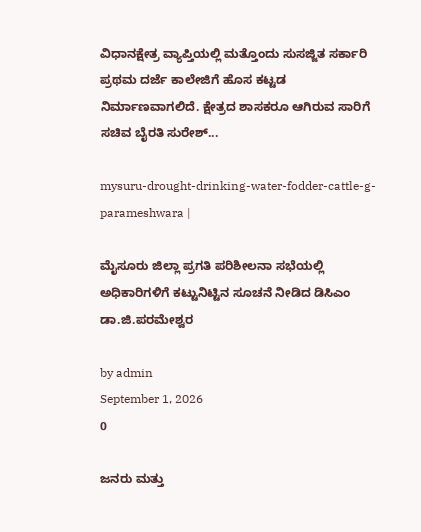ವಿಧಾನಕ್ಷೇತ್ರ ವ್ಯಾಪ್ತಿಯಲ್ಲಿ ಮತ್ತೊಂದು ಸುಸಜ್ಜಿತ ಸರ್ಕಾರಿ ಪ್ರಥಮ ದರ್ಜೆ ಕಾಲೇಜಿಗೆ ಹೊಸ ಕಟ್ಟಡ ನಿರ್ಮಾಣವಾಗಲಿದೆ. ಕ್ಷೇತ್ರದ ಶಾಸಕರೂ ಆಗಿರುವ ಸಾರಿಗೆ ಸಚಿವ ಬೈರತಿ ಸುರೇಶ್...

mysuru-drought-drinking-water-fodder-cattle-g-parameshwara |

ಮೈಸೂರು ಜಿಲ್ಲಾ ಪ್ರಗತಿ ಪರಿಶೀಲನಾ ಸಭೆಯಲ್ಲಿ ಅಧಿಕಾರಿಗಳಿಗೆ ಕಟ್ಟುನಿಟ್ಟಿನ ಸೂಚನೆ ನೀಡಿದ ಡಿಸಿಎಂ ಡಾ.ಜಿ.ಪರಮೇಶ್ವರ

by admin
September 1, 2026
0

ಜನರು ಮತ್ತು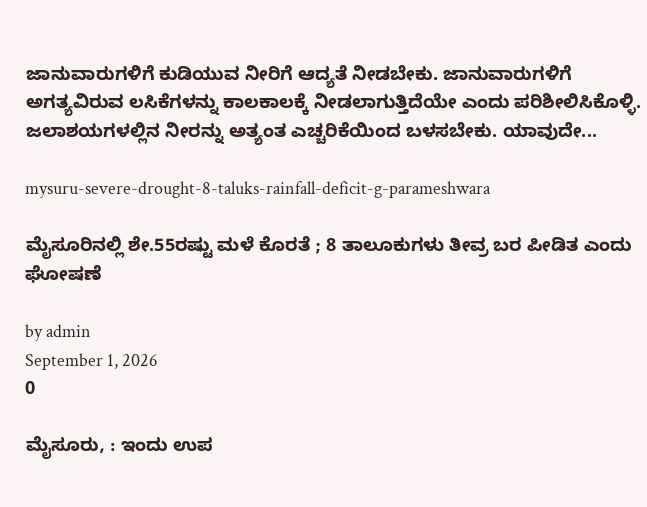ಜಾನುವಾರುಗಳಿಗೆ ಕುಡಿಯುವ ನೀರಿಗೆ ಆದ್ಯತೆ ನೀಡಬೇಕು. ಜಾನುವಾರುಗಳಿಗೆ ಅಗತ್ಯವಿರುವ ಲಸಿಕೆಗಳನ್ನು ಕಾಲಕಾಲಕ್ಕೆ ನೀಡಲಾಗುತ್ತಿದೆಯೇ ಎಂದು ಪರಿಶೀಲಿಸಿಕೊಳ್ಳಿ. ಜಲಾಶಯಗಳಲ್ಲಿನ ನೀರನ್ನು ಅತ್ಯಂತ ಎಚ್ಚರಿಕೆಯಿಂದ ಬಳಸಬೇಕು. ಯಾವುದೇ...

mysuru-severe-drought-8-taluks-rainfall-deficit-g-parameshwara

ಮೈಸೂರಿನಲ್ಲಿ ಶೇ.55ರಷ್ಟು ಮಳೆ ಕೊರತೆ ; 8 ತಾಲೂಕುಗಳು ತೀವ್ರ ಬರ ಪೀಡಿತ ಎಂದು ಘೋಷಣೆ

by admin
September 1, 2026
0

ಮೈಸೂರು, : ಇಂದು ಉಪ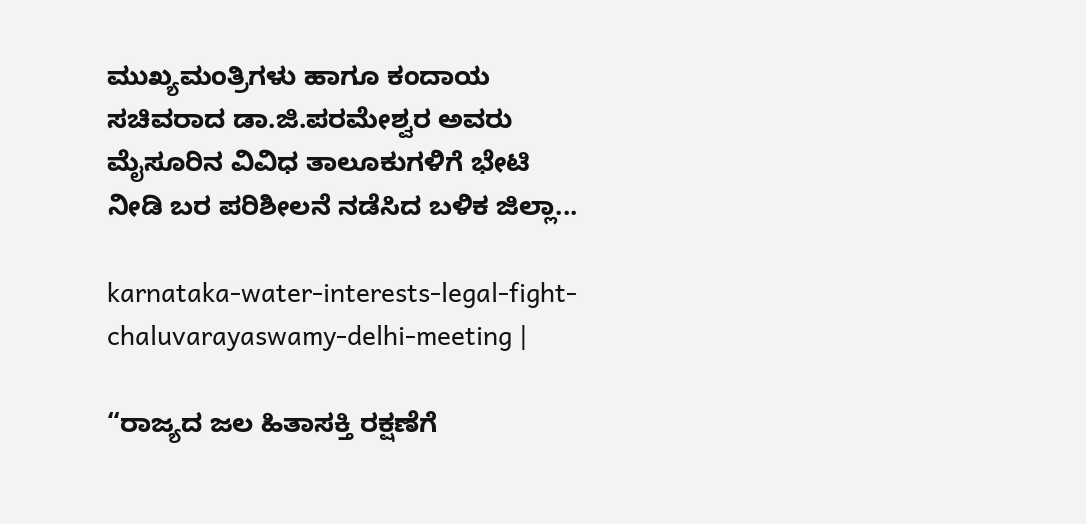ಮುಖ್ಯಮಂತ್ರಿಗಳು ಹಾಗೂ ಕಂದಾಯ ಸಚಿವರಾದ ಡಾ.ಜಿ.ಪರಮೇಶ್ವರ ಅವರು ಮೈಸೂರಿನ ವಿವಿಧ ತಾಲೂಕುಗಳಿಗೆ ಭೇಟಿ ನೀಡಿ ಬರ ಪರಿಶೀಲನೆ ನಡೆಸಿದ ಬಳಿಕ ಜಿಲ್ಲಾ...

karnataka-water-interests-legal-fight-chaluvarayaswamy-delhi-meeting |

“ರಾಜ್ಯದ ಜಲ ಹಿತಾಸಕ್ತಿ ರಕ್ಷಣೆಗೆ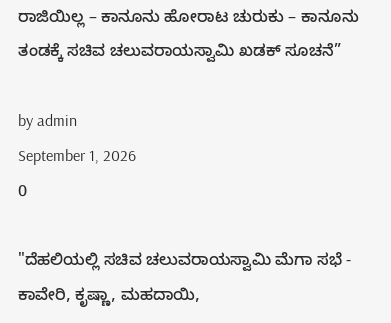ರಾಜಿಯಿಲ್ಲ – ಕಾನೂನು ಹೋರಾಟ ಚುರುಕು – ಕಾನೂನು ತಂಡಕ್ಕೆ ಸಚಿವ ಚಲುವರಾಯಸ್ವಾಮಿ ಖಡಕ್ ಸೂಚನೆ”

by admin
September 1, 2026
0

"ದೆಹಲಿಯಲ್ಲಿ ಸಚಿವ ಚಲುವರಾಯಸ್ವಾಮಿ ಮೆಗಾ ಸಭೆ - ಕಾವೇರಿ, ಕೃಷ್ಣಾ, ಮಹದಾಯಿ,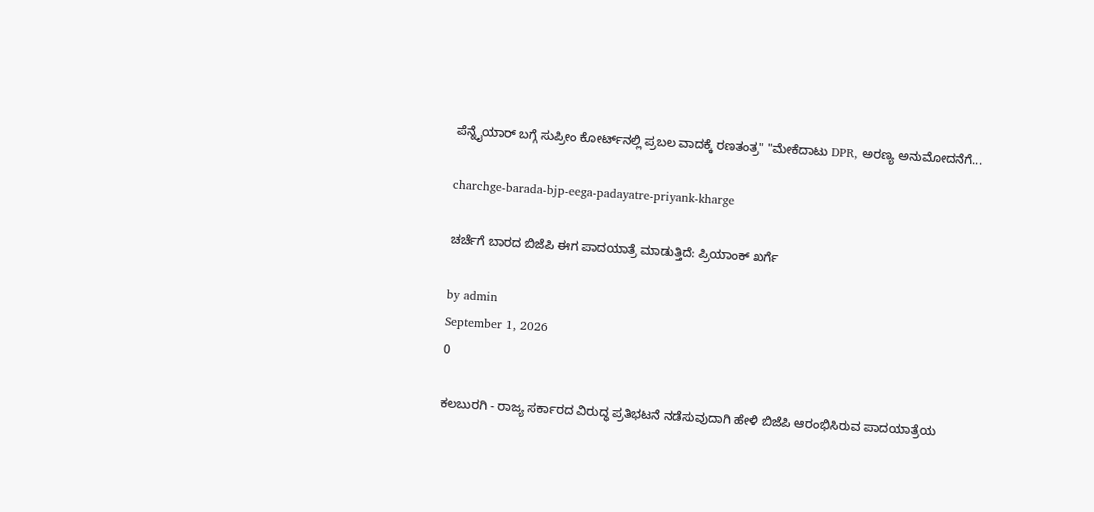ಪೆನ್ನೈಯಾರ್ ಬಗ್ಗೆ ಸುಪ್ರೀಂ ಕೋರ್ಟ್‌ನಲ್ಲಿ ಪ್ರಬಲ ವಾದಕ್ಕೆ ರಣತಂತ್ರ" "ಮೇಕೆದಾಟು DPR, ಅರಣ್ಯ ಅನುಮೋದನೆಗೆ...

charchge-barada-bjp-eega-padayatre-priyank-kharge

ಚರ್ಚೆಗೆ ಬಾರದ ಬಿಜೆಪಿ ಈಗ ಪಾದಯಾತ್ರೆ ಮಾಡುತ್ತಿದೆ: ಪ್ರಿಯಾಂಕ್ ಖರ್ಗೆ

by admin
September 1, 2026
0

ಕಲಬುರಗಿ - ರಾಜ್ಯ ಸರ್ಕಾರದ ವಿರುದ್ಧ ಪ್ರತಿಭಟನೆ ನಡೆಸುವುದಾಗಿ ಹೇಳಿ ಬಿಜೆಪಿ ಆರಂಭಿಸಿರುವ ಪಾದಯಾತ್ರೆಯ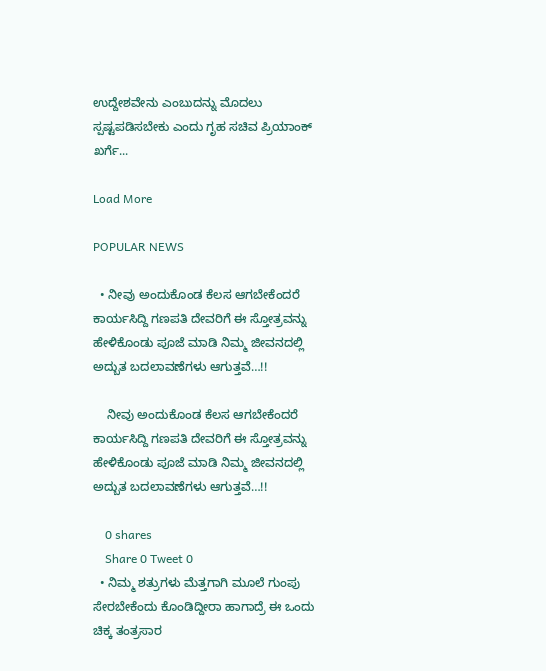ಉದ್ದೇಶವೇನು ಎಂಬುದನ್ನು ಮೊದಲು ಸ್ಪಷ್ಟಪಡಿಸಬೇಕು ಎಂದು ಗೃಹ ಸಚಿವ ಪ್ರಿಯಾಂಕ್ ಖರ್ಗೆ...

Load More

POPULAR NEWS

  • ನೀವು ಅಂದುಕೊಂಡ ಕೆಲಸ ಆಗಬೇಕೆಂದರೆ ಕಾರ್ಯಸಿದ್ದಿ ಗಣಪತಿ ದೇವರಿಗೆ ಈ ಸ್ತೋತ್ರವನ್ನು ಹೇಳಿಕೊಂಡು ಪೂಜೆ ಮಾಡಿ ನಿಮ್ಮ ಜೀವನದಲ್ಲಿ ಅದ್ಬುತ ಬದಲಾವಣೆಗಳು ಆಗುತ್ತವೆ…!!

    ನೀವು ಅಂದುಕೊಂಡ ಕೆಲಸ ಆಗಬೇಕೆಂದರೆ ಕಾರ್ಯಸಿದ್ದಿ ಗಣಪತಿ ದೇವರಿಗೆ ಈ ಸ್ತೋತ್ರವನ್ನು ಹೇಳಿಕೊಂಡು ಪೂಜೆ ಮಾಡಿ ನಿಮ್ಮ ಜೀವನದಲ್ಲಿ ಅದ್ಬುತ ಬದಲಾವಣೆಗಳು ಆಗುತ್ತವೆ…!!

    0 shares
    Share 0 Tweet 0
  • ನಿಮ್ಮ ಶತ್ರುಗಳು ಮೆತ್ತಗಾಗಿ ಮೂಲೆ ಗುಂಪು ಸೇರಬೇಕೆಂದು ಕೊಂಡಿದ್ದೀರಾ ಹಾಗಾದ್ರೆ ಈ ಒಂದು ಚಿಕ್ಕ ತಂತ್ರಸಾರ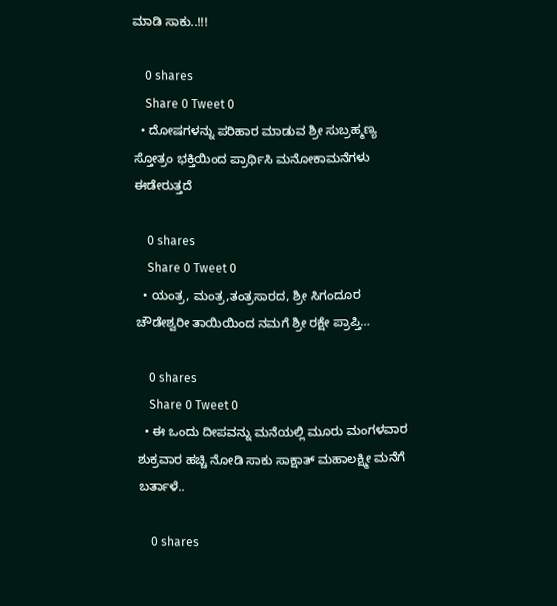ಮಾಡಿ ಸಾಕು..!!!

    0 shares
    Share 0 Tweet 0
  • ದೋಷಗಳನ್ನು ಪರಿಹಾರ ಮಾಡುವ ಶ್ರೀ ಸುಬ್ರಹ್ಮಣ್ಯ ಸ್ತೋತ್ರಂ ಭಕ್ತಿಯಿಂದ ಪ್ರಾರ್ಥಿಸಿ ಮನೋಕಾಮನೆಗಳು ಈಡೇರುತ್ತದೆ

    0 shares
    Share 0 Tweet 0
  • ಯಂತ್ರ, ಮಂತ್ರ,ತಂತ್ರಸಾರದ, ಶ್ರೀ ಸಿಗಂದೂರ ಚೌಡೇಶ್ವರೀ ತಾಯಿಯಿಂದ ನಮಗೆ ಶ್ರೀ ರಕ್ಷೇ ಪ್ರಾಪ್ತಿ…

    0 shares
    Share 0 Tweet 0
  • ಈ ಒಂದು ದೀಪವನ್ನು ಮನೆಯಲ್ಲಿ ಮೂರು ಮಂಗಳವಾರ ಶುಕ್ರವಾರ ಹಚ್ಚಿ ನೋಡಿ ಸಾಕು ಸಾಕ್ಷಾತ್ ಮಹಾಲಕ್ಷ್ಮೀ ಮನೆಗೆ ಬರ್ತಾಳೆ..

    0 shares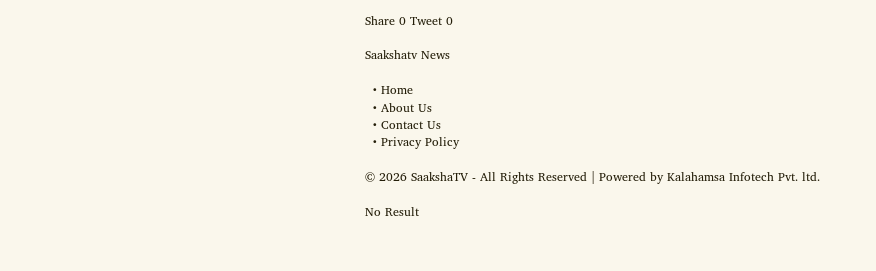Share 0 Tweet 0

Saakshatv News

  • Home
  • About Us
  • Contact Us
  • Privacy Policy

© 2026 SaakshaTV - All Rights Reserved | Powered by Kalahamsa Infotech Pvt. ltd.

No Result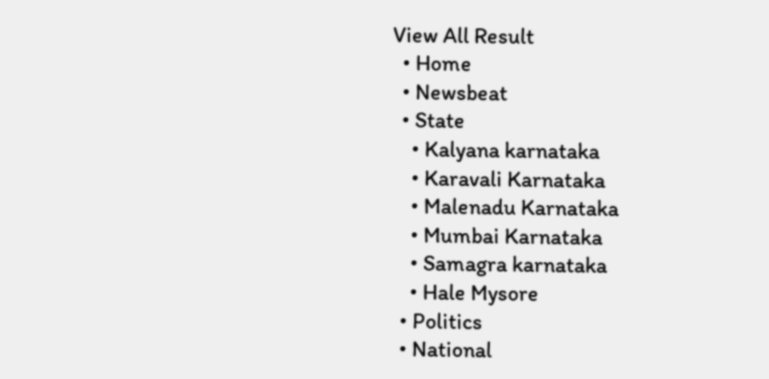View All Result
  • Home
  • Newsbeat
  • State
    • Kalyana karnataka
    • Karavali Karnataka
    • Malenadu Karnataka
    • Mumbai Karnataka
    • Samagra karnataka
    • Hale Mysore
  • Politics
  • National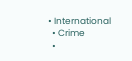• International
  • Crime
  •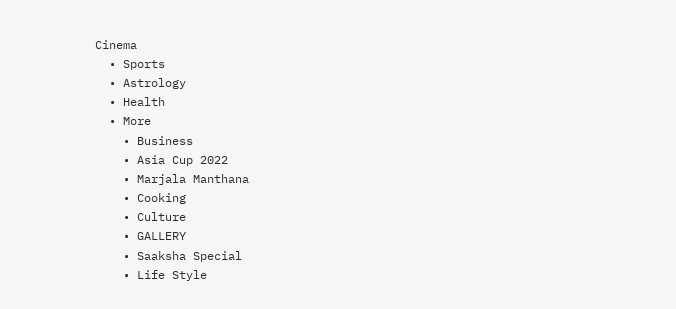Cinema
  • Sports
  • Astrology
  • Health
  • More
    • Business
    • Asia Cup 2022
    • Marjala Manthana
    • Cooking
    • Culture
    • GALLERY
    • Saaksha Special
    • Life Style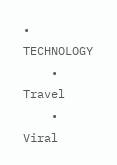• TECHNOLOGY
    • Travel
    • Viral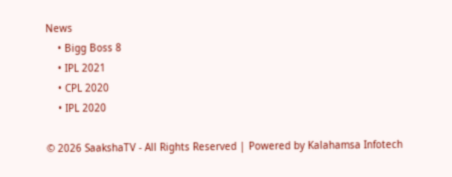News
    • Bigg Boss 8
    • IPL 2021
    • CPL 2020
    • IPL 2020

© 2026 SaakshaTV - All Rights Reserved | Powered by Kalahamsa Infotech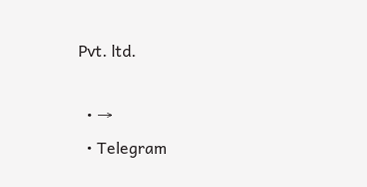Pvt. ltd.

  • →
  • Telegram